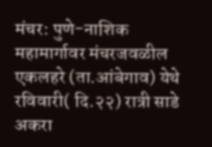मंचर: पुणे-नाशिक महामार्गावर मंचरजवळील एकलहरे (ता.आंबेगाव) येथे रविवारी( दि.२२) रात्री साडे अकरा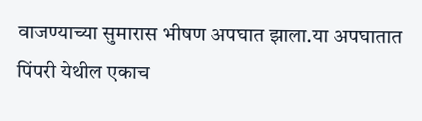वाजण्याच्या सुमारास भीषण अपघात झाला.या अपघातात पिंपरी येथील एकाच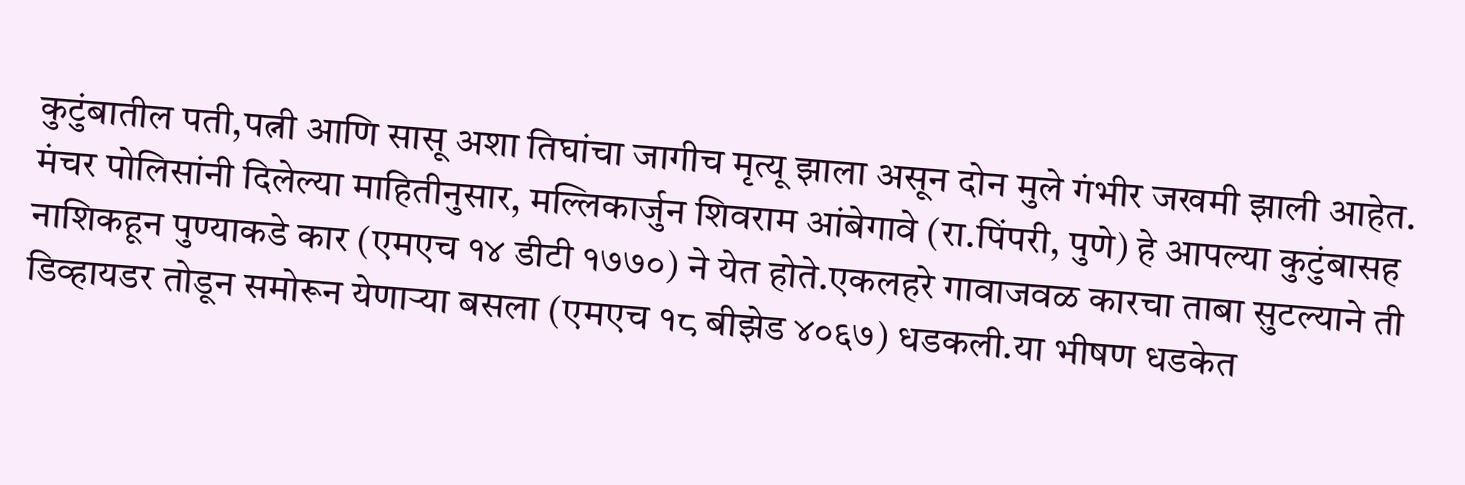कुटुंबातील पती,पत्नी आणि सासू अशा तिघांचा जागीच मृत्यू झाला असून दोन मुले गंभीर जखमी झाली आहेत.
मंचर पोलिसांनी दिलेल्या माहितीनुसार, मल्लिकार्जुन शिवराम आंबेगावे (रा.पिंपरी, पुणे) हे आपल्या कुटुंबासह नाशिकहून पुण्याकडे कार (एमएच १४ डीटी १७७०) ने येत होते.एकलहरे गावाजवळ कारचा ताबा सुटल्याने ती डिव्हायडर तोडून समोरून येणाऱ्या बसला (एमएच १८ बीझेड ४०६७) धडकली.या भीषण धडकेत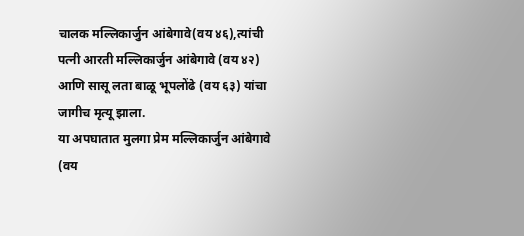चालक मल्लिकार्जुन आंबेगावे(वय ४६),त्यांची पत्नी आरती मल्लिकार्जुन आंबेगावे (वय ४२) आणि सासू लता बाळू भूपलोंढे (वय ६३) यांचा जागीच मृत्यू झाला.
या अपघातात मुलगा प्रेम मल्लिकार्जुन आंबेगावे (वय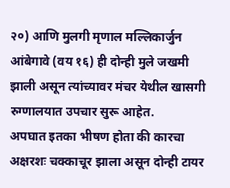२०) आणि मुलगी मृणाल मल्लिकार्जुन आंबेगावे (वय १६) ही दोन्ही मुले जखमी झाली असून त्यांच्यावर मंचर येथील खासगी रुग्णालयात उपचार सुरू आहेत.
अपघात इतका भीषण होता की कारचा अक्षरशः चक्काचूर झाला असून दोन्ही टायर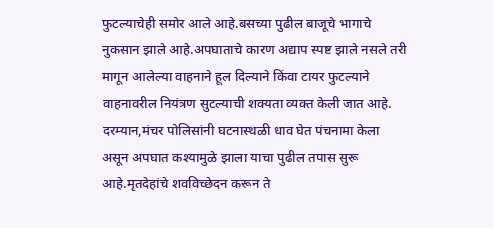फुटल्याचेही समोर आले आहे.बसच्या पुढील बाजूचे भागाचे नुकसान झाले आहे.अपघाताचे कारण अद्याप स्पष्ट झाले नसले तरी मागून आलेल्या वाहनाने हूल दिल्याने किंवा टायर फुटल्याने वाहनावरील नियंत्रण सुटल्याची शक्यता व्यक्त केली जात आहे.
दरम्यान,मंचर पोलिसांनी घटनास्थळी धाव घेत पंचनामा केला असून अपघात कश्यामुळे झाला याचा पुढील तपास सुरू आहे.मृतदेहांचे शवविच्छेदन करून ते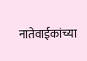नातेवाईकांच्या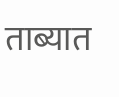ताब्यात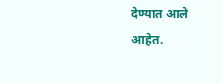देण्यात आले आहेत.